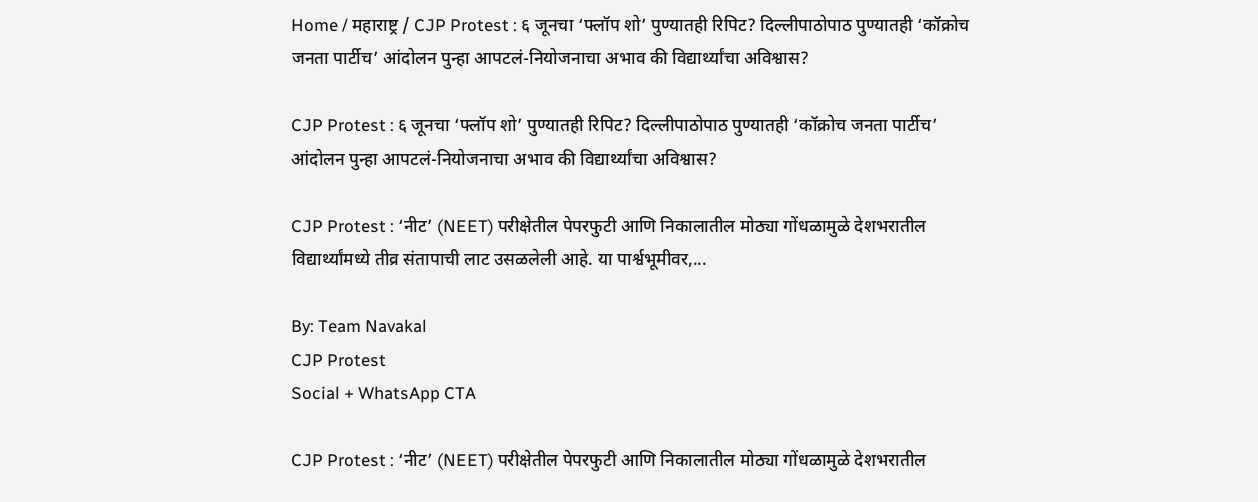Home / महाराष्ट्र / CJP Protest : ६ जूनचा ‘फ्लॉप शो’ पुण्यातही रिपिट? दिल्लीपाठोपाठ पुण्यातही ‘कॉक्रोच जनता पार्टीच’ आंदोलन पुन्हा आपटलं-नियोजनाचा अभाव की विद्यार्थ्यांचा अविश्वास?

CJP Protest : ६ जूनचा ‘फ्लॉप शो’ पुण्यातही रिपिट? दिल्लीपाठोपाठ पुण्यातही ‘कॉक्रोच जनता पार्टीच’ आंदोलन पुन्हा आपटलं-नियोजनाचा अभाव की विद्यार्थ्यांचा अविश्वास?

CJP Protest : ‘नीट’ (NEET) परीक्षेतील पेपरफुटी आणि निकालातील मोठ्या गोंधळामुळे देशभरातील विद्यार्थ्यांमध्ये तीव्र संतापाची लाट उसळलेली आहे. या पार्श्वभूमीवर,...

By: Team Navakal
CJP Protest
Social + WhatsApp CTA

CJP Protest : ‘नीट’ (NEET) परीक्षेतील पेपरफुटी आणि निकालातील मोठ्या गोंधळामुळे देशभरातील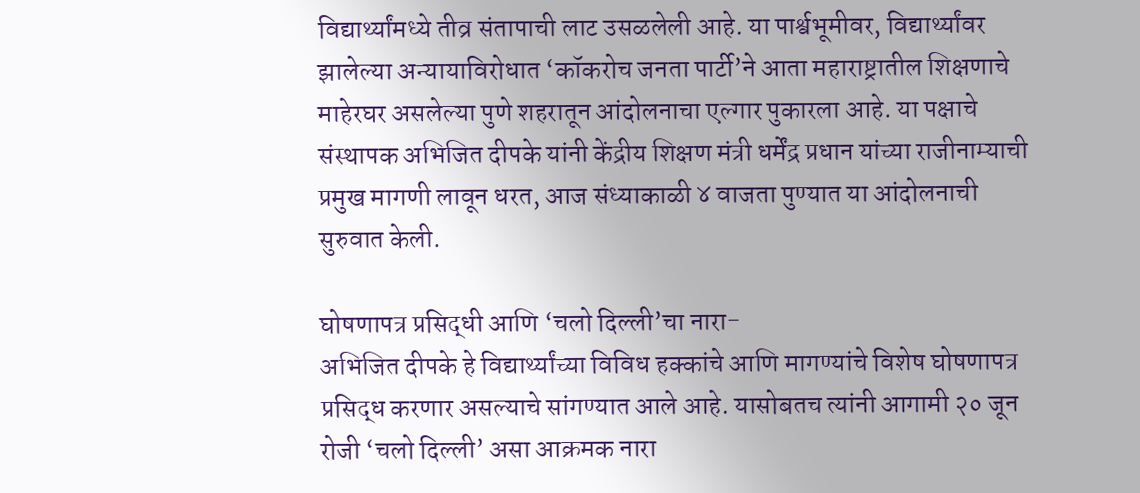विद्यार्थ्यांमध्ये तीव्र संतापाची लाट उसळलेली आहे. या पार्श्वभूमीवर, विद्यार्थ्यांवर झालेल्या अन्यायाविरोधात ‘कॉकरोच जनता पार्टी’ने आता महाराष्ट्रातील शिक्षणाचे माहेरघर असलेल्या पुणे शहरातून आंदोलनाचा एल्गार पुकारला आहे. या पक्षाचे संस्थापक अभिजित दीपके यांनी केंद्रीय शिक्षण मंत्री धर्मेंद्र प्रधान यांच्या राजीनाम्याची प्रमुख मागणी लावून धरत, आज संध्याकाळी ४ वाजता पुण्यात या आंदोलनाची सुरुवात केली.

घोषणापत्र प्रसिद्धी आणि ‘चलो दिल्ली’चा नारा-
अभिजित दीपके हे विद्यार्थ्यांच्या विविध हक्कांचे आणि मागण्यांचे विशेष घोषणापत्र प्रसिद्ध करणार असल्याचे सांगण्यात आले आहे. यासोबतच त्यांनी आगामी २० जून रोजी ‘चलो दिल्ली’ असा आक्रमक नारा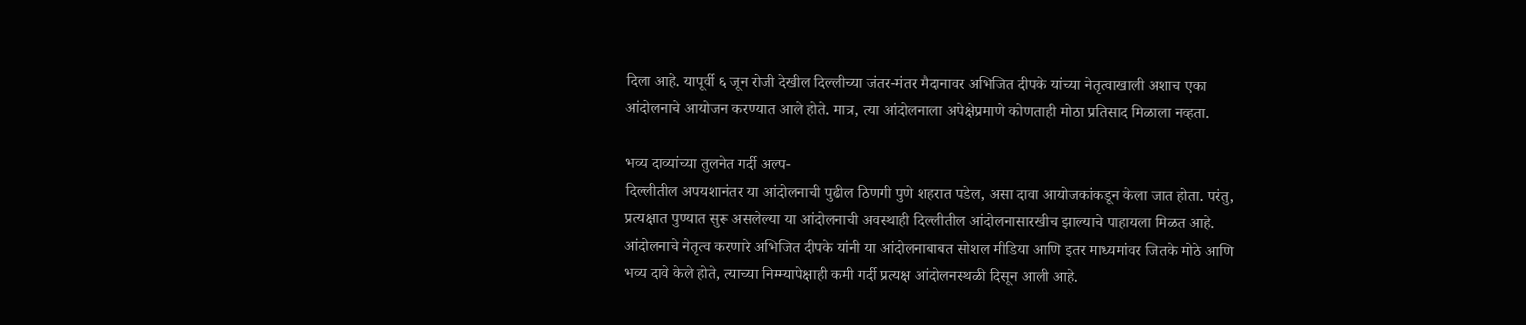दिला आहे. यापूर्वी ६ जून रोजी देखील दिल्लीच्या जंतर-मंतर मैदानावर अभिजित दीपके यांच्या नेतृत्वाखाली अशाच एका आंदोलनाचे आयोजन करण्यात आले होते. मात्र, त्या आंदोलनाला अपेक्षेप्रमाणे कोणताही मोठा प्रतिसाद मिळाला नव्हता.

भव्य दाव्यांच्या तुलनेत गर्दी अल्प-
दिल्लीतील अपयशानंतर या आंदोलनाची पुढील ठिणगी पुणे शहरात पडेल, असा दावा आयोजकांकडून केला जात होता. परंतु, प्रत्यक्षात पुण्यात सुरू असलेल्या या आंदोलनाची अवस्थाही दिल्लीतील आंदोलनासारखीच झाल्याचे पाहायला मिळत आहे. आंदोलनाचे नेतृत्व करणारे अभिजित दीपके यांनी या आंदोलनाबाबत सोशल मीडिया आणि इतर माध्यमांवर जितके मोठे आणि भव्य दावे केले होते, त्याच्या निम्म्यापेक्षाही कमी गर्दी प्रत्यक्ष आंदोलनस्थळी दिसून आली आहे.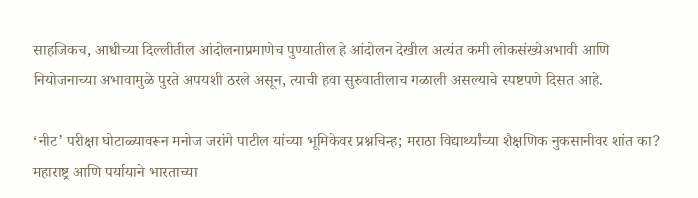साहजिकच, आधीच्या दिल्लीतील आंदोलनाप्रमाणेच पुण्यातील हे आंदोलन देखील अत्यंत कमी लोकसंख्येअभावी आणि नियोजनाच्या अभावामुळे पुरते अपयशी ठरले असून, त्याची हवा सुरुवातीलाच गळाली असल्याचे स्पष्टपणे दिसत आहे.

‘नीट’ परीक्षा घोटाळ्यावरून मनोज जरांगे पाटील यांच्या भूमिकेवर प्रश्नचिन्ह; मराठा विद्यार्थ्यांच्या शैक्षणिक नुकसानीवर शांत का?
महाराष्ट्र आणि पर्यायाने भारताच्या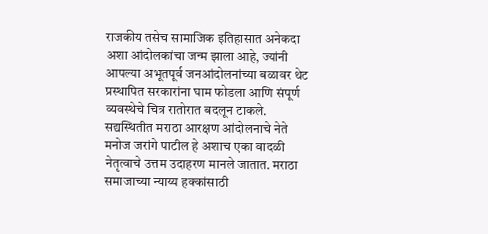राजकीय तसेच सामाजिक इतिहासात अनेकदा अशा आंदोलकांचा जन्म झाला आहे, ज्यांनी आपल्या अभूतपूर्व जनआंदोलनांच्या बळावर थेट प्रस्थापित सरकारांना घाम फोडला आणि संपूर्ण व्यवस्थेचे चित्र रातोरात बदलून टाकले. सद्यस्थितीत मराठा आरक्षण आंदोलनाचे नेते मनोज जरांगे पाटील हे अशाच एका वादळी नेतृत्वाचे उत्तम उदाहरण मानले जातात. मराठा समाजाच्या न्याय्य हक्कांसाठी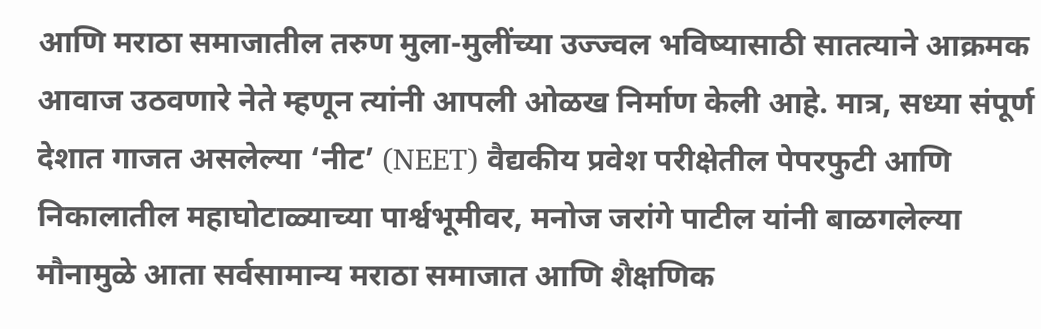आणि मराठा समाजातील तरुण मुला-मुलींच्या उज्ज्वल भविष्यासाठी सातत्याने आक्रमक आवाज उठवणारे नेते म्हणून त्यांनी आपली ओळख निर्माण केली आहे. मात्र, सध्या संपूर्ण देशात गाजत असलेल्या ‘नीट’ (NEET) वैद्यकीय प्रवेश परीक्षेतील पेपरफुटी आणि निकालातील महाघोटाळ्याच्या पार्श्वभूमीवर, मनोज जरांगे पाटील यांनी बाळगलेल्या मौनामुळे आता सर्वसामान्य मराठा समाजात आणि शैक्षणिक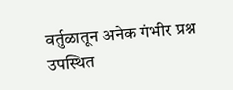वर्तुळातून अनेक गंभीर प्रश्न उपस्थित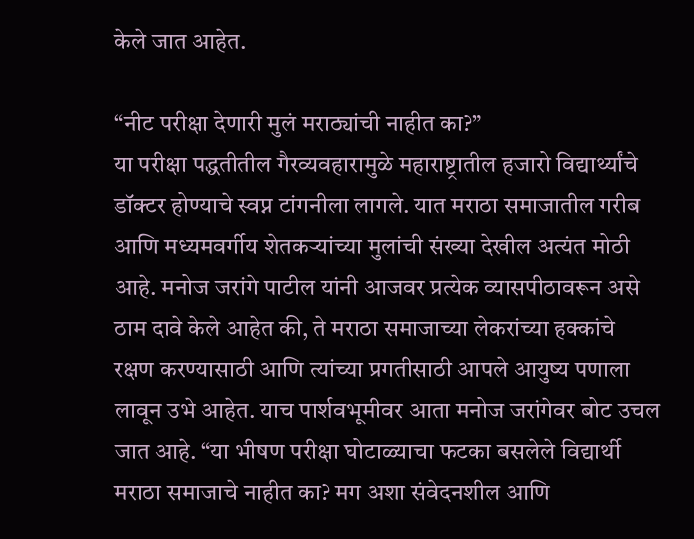केले जात आहेत.

“नीट परीक्षा देणारी मुलं मराठ्यांची नाहीत का?”
या परीक्षा पद्धतीतील गैरव्यवहारामुळे महाराष्ट्रातील हजारो विद्यार्थ्यांचे डॉक्टर होण्याचे स्वप्न टांगनीला लागले. यात मराठा समाजातील गरीब आणि मध्यमवर्गीय शेतकऱ्यांच्या मुलांची संख्या देखील अत्यंत मोठी आहे. मनोज जरांगे पाटील यांनी आजवर प्रत्येक व्यासपीठावरून असे ठाम दावे केले आहेत की, ते मराठा समाजाच्या लेकरांच्या हक्कांचे रक्षण करण्यासाठी आणि त्यांच्या प्रगतीसाठी आपले आयुष्य पणाला लावून उभे आहेत. याच पार्शवभूमीवर आता मनोज जरांगेवर बोट उचल जात आहे. “या भीषण परीक्षा घोटाळ्याचा फटका बसलेले विद्यार्थी मराठा समाजाचे नाहीत का? मग अशा संवेदनशील आणि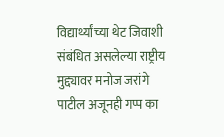विद्यार्थ्यांच्या थेट जिवाशी संबंधित असलेल्या राष्ट्रीय मुद्द्यावर मनोज जरांगे पाटील अजूनही गप्प का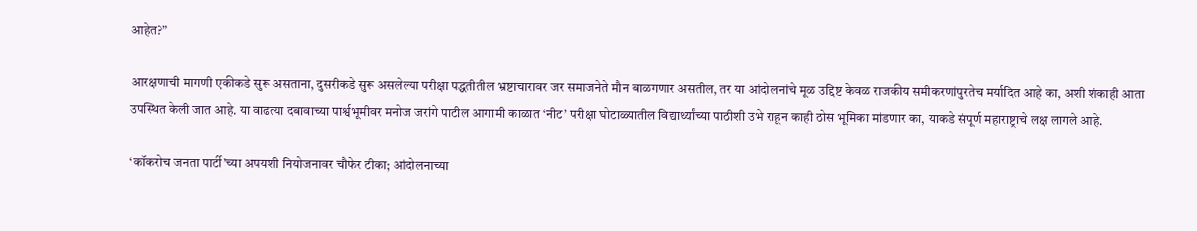आहेत?”

आरक्षणाची मागणी एकीकडे सुरू असताना, दुसरीकडे सुरू असलेल्या परीक्षा पद्धतीतील भ्रष्टाचारावर जर समाजनेते मौन बाळगणार असतील, तर या आंदोलनांचे मूळ उद्दिष्ट केवळ राजकीय समीकरणांपुरतेच मर्यादित आहे का, अशी शंकाही आता उपस्थित केली जात आहे. या वाढत्या दबावाच्या पार्श्वभूमीवर मनोज जरांगे पाटील आगामी काळात ‘नीट’ परीक्षा घोटाळ्यातील विद्यार्थ्यांच्या पाठीशी उभे राहून काही ठोस भूमिका मांडणार का, याकडे संपूर्ण महाराष्ट्राचे लक्ष लागले आहे.

‘कॉकरोच जनता पार्टी’च्या अपयशी नियोजनावर चौफेर टीका; आंदोलनाच्या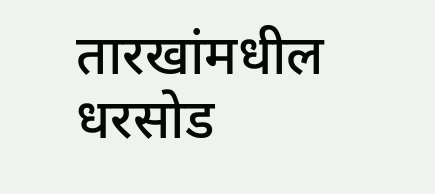तारखांमधील धरसोड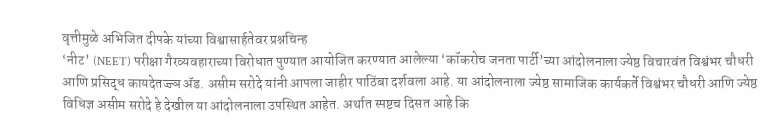वृत्तीमुळे अभिजित दीपके यांच्या विश्वासार्हतेवर प्रश्नचिन्ह
‘नीट’ (NEET) परीक्षा गैरव्यवहाराच्या विरोधात पुण्यात आयोजित करण्यात आलेल्या ‘कॉकरोच जनता पार्टी’च्या आंदोलनाला ज्येष्ठ विचारवंत विश्वंभर चौधरी आणि प्रसिद्ध कायदेतज्ज्ञ ॲड. असीम सरोदे यांनी आपला जाहीर पाठिंबा दर्शवला आहे. या आंदोलनाला ज्येष्ठ सामाजिक कार्यकर्ते विश्वंभर चौधरी आणि ज्येष्ठ विधिज्ञ असीम सरोदे हे देखील या आंदोलनाला उपस्थित आहेत. अर्थात स्पष्टच दिसत आहे कि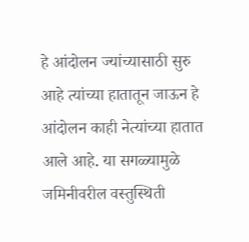हे आंदोलन ज्यांच्यासाठी सुरु आहे त्यांच्या हातातून जाऊन हे आंदोलन काही नेत्यांच्या हातात आले आहे. या सगळ्यामुळे जमिनीवरील वस्तुस्थिती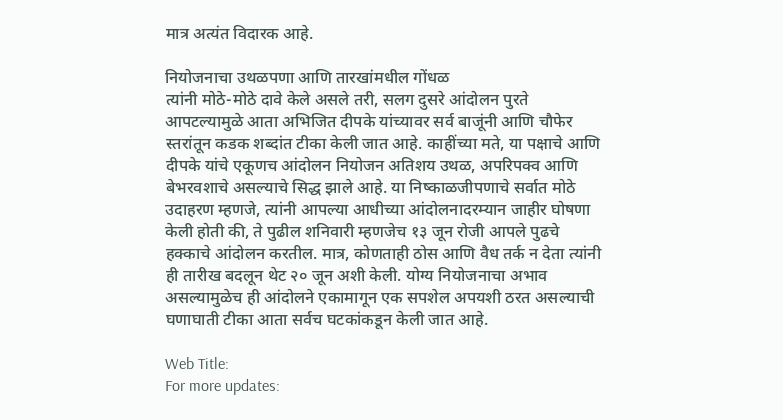मात्र अत्यंत विदारक आहे.

नियोजनाचा उथळपणा आणि तारखांमधील गोंधळ
त्यांनी मोठे-मोठे दावे केले असले तरी, सलग दुसरे आंदोलन पुरते आपटल्यामुळे आता अभिजित दीपके यांच्यावर सर्व बाजूंनी आणि चौफेर स्तरांतून कडक शब्दांत टीका केली जात आहे. काहींच्या मते, या पक्षाचे आणि दीपके यांचे एकूणच आंदोलन नियोजन अतिशय उथळ, अपरिपक्व आणि बेभरवशाचे असल्याचे सिद्ध झाले आहे. या निष्काळजीपणाचे सर्वात मोठे उदाहरण म्हणजे, त्यांनी आपल्या आधीच्या आंदोलनादरम्यान जाहीर घोषणा केली होती की, ते पुढील शनिवारी म्हणजेच १३ जून रोजी आपले पुढचे हक्काचे आंदोलन करतील. मात्र, कोणताही ठोस आणि वैध तर्क न देता त्यांनी ही तारीख बदलून थेट २० जून अशी केली. योग्य नियोजनाचा अभाव असल्यामुळेच ही आंदोलने एकामागून एक सपशेल अपयशी ठरत असल्याची घणाघाती टीका आता सर्वच घटकांकडून केली जात आहे.

Web Title:
For more updates: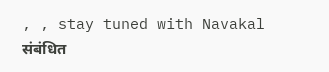, , stay tuned with Navakal
संबंधित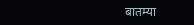बातम्या